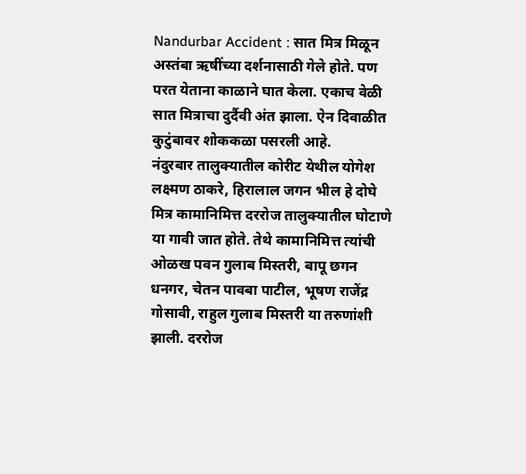Nandurbar Accident : सात मित्र मिळून अस्तंबा ऋषींच्या दर्शनासाठी गेले होते. पण परत येताना काळाने घात केला. एकाच वेळी सात मित्राचा दुर्दैवी अंत झाला. ऐन दिवाळीत कुटुंबावर शोककळा पसरली आहे.
नंदुरबार तालुक्यातील कोरीट येथील योगेश लक्ष्मण ठाकरे, हिरालाल जगन भील हे दोघे मित्र कामानिमित्त दररोज तालुक्यातील घोटाणे या गावी जात होते. तेथे कामानिमित्त त्यांची ओळख पवन गुलाब मिस्तरी, बापू छगन धनगर, चेतन पावबा पाटील, भूषण राजेंद्र गोसावी, राहुल गुलाब मिस्तरी या तरुणांशी झाली. दररोज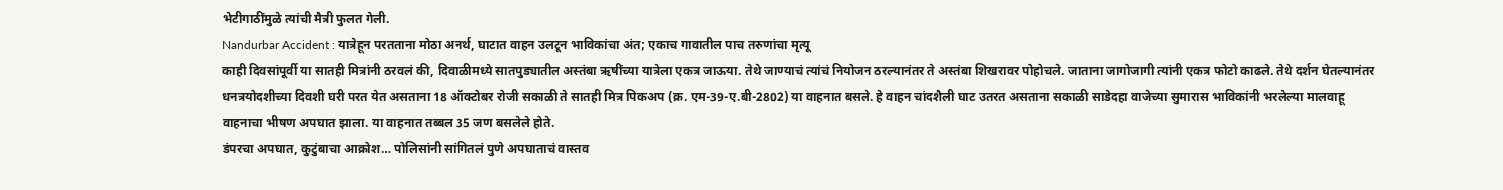भेटीगाठींमुळे त्यांची मैत्री फुलत गेली.
Nandurbar Accident : यात्रेहून परतताना मोठा अनर्थ, घाटात वाहन उलटून भाविकांचा अंत; एकाच गावातील पाच तरुणांचा मृत्यू
काही दिवसांपूर्वी या सातही मित्रांनी ठरवलं की, दिवाळीमध्ये सातपुड्यातील अस्तंबा ऋषींच्या यात्रेला एकत्र जाऊया. तेथे जाण्याचं त्यांचं नियोजन ठरल्यानंतर ते अस्तंबा शिखरावर पोहोचले. जाताना जागोजागी त्यांनी एकत्र फोटो काढले. तेथे दर्शन घेतल्यानंतर धनत्रयोदशीच्या दिवशी घरी परत येत असताना 18 ऑक्टोबर रोजी सकाळी ते सातही मित्र पिकअप (क्र. एम-39-ए.बी-2802) या वाहनात बसले. हे वाहन चांदशैली घाट उतरत असताना सकाळी साडेदहा वाजेच्या सुमारास भाविकांनी भरलेल्या मालवाहू वाहनाचा भीषण अपघात झाला. या वाहनात तब्बल 35 जण बसलेले होते.
डंपरचा अपघात, कुटुंबाचा आक्रोश… पोलिसांनी सांगितलं पुणे अपघाताचं वास्तव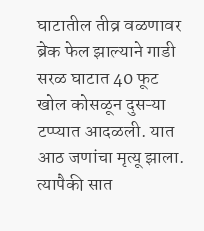घाटातील तीव्र वळणावर ब्रेक फेल झाल्याने गाडी सरळ घाटात 40 फूट खोल कोसळून दुसऱ्या टप्प्यात आदळली. यात आठ जणांचा मृत्यू झाला. त्यापैकी सात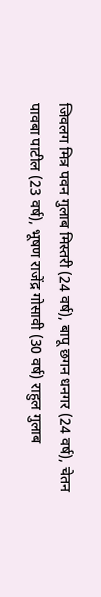जिवलग मित्र पवन गुलाब मिस्तरी (24 वर्ष), बापू छगन धनगर (24 वर्ष), चेतन पावबा पाटील (23 वर्ष), भूषण राजेंद्र गोसावी (30 वर्ष) राहुल गुलाब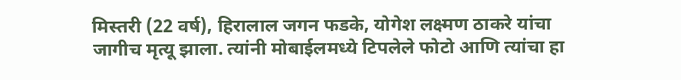मिस्तरी (22 वर्ष), हिरालाल जगन फडके, योगेश लक्ष्मण ठाकरे यांचा जागीच मृत्यू झाला. त्यांनी मोबाईलमध्ये टिपलेले फोटो आणि त्यांचा हा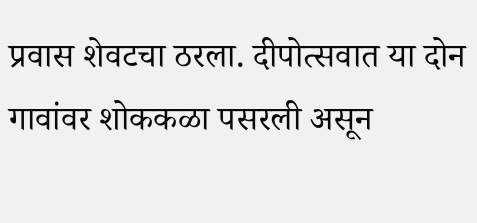प्रवास शेवटचा ठरला. दीपोत्सवात या दोन गावांवर शोककळा पसरली असून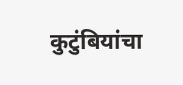कुटुंबियांचा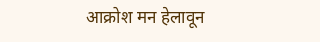आक्रोश मन हेलावून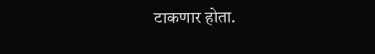टाकणार होता.